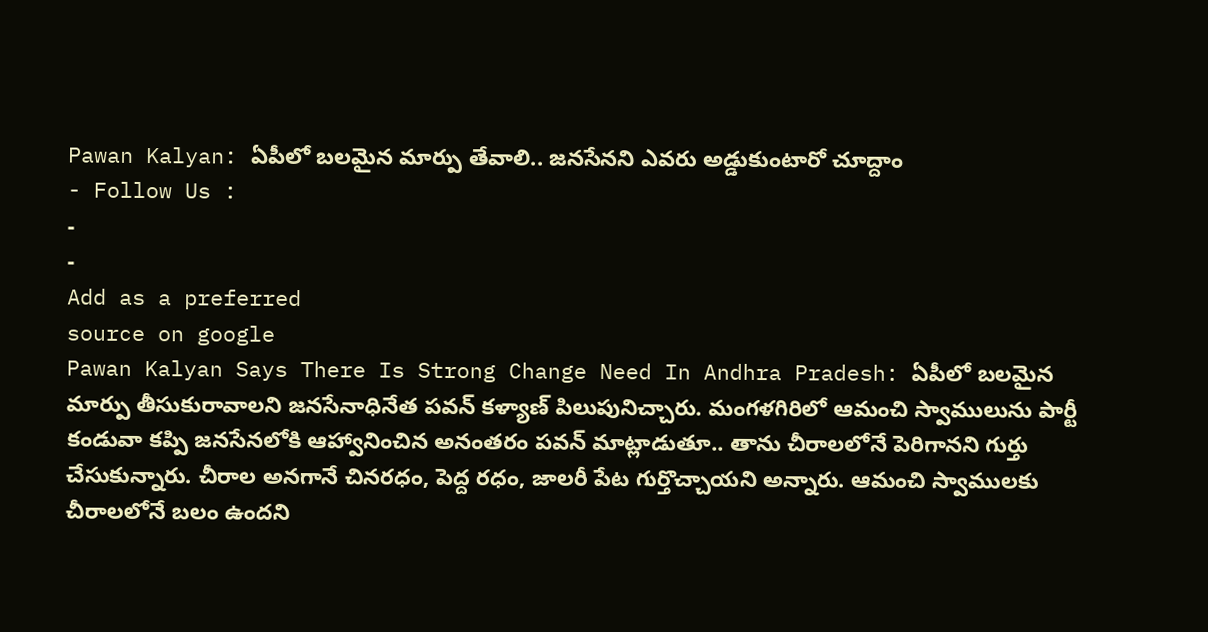Pawan Kalyan: ఏపీలో బలమైన మార్పు తేవాలి.. జనసేనని ఎవరు అడ్డుకుంటారో చూద్దాం
- Follow Us :
-
-
Add as a preferred
source on google
Pawan Kalyan Says There Is Strong Change Need In Andhra Pradesh: ఏపీలో బలమైన మార్పు తీసుకురావాలని జనసేనాధినేత పవన్ కళ్యాణ్ పిలుపునిచ్చారు. మంగళగిరిలో ఆమంచి స్వాములును పార్టీ కండువా కప్పి జనసేనలోకి ఆహ్వానించిన అనంతరం పవన్ మాట్లాడుతూ.. తాను చీరాలలోనే పెరిగానని గుర్తు చేసుకున్నారు. చీరాల అనగానే చినరధం, పెద్ద రధం, జాలరీ పేట గుర్తొచ్చాయని అన్నారు. ఆమంచి స్వాములకు చీరాలలోనే బలం ఉందని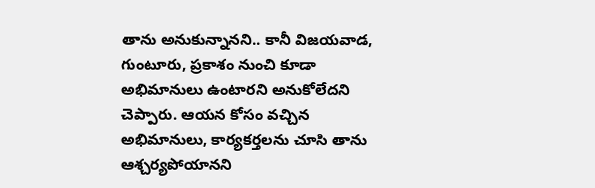తాను అనుకున్నానని.. కానీ విజయవాడ, గుంటూరు, ప్రకాశం నుంచి కూడా అభిమానులు ఉంటారని అనుకోలేదని చెప్పారు. ఆయన కోసం వచ్చిన అభిమానులు, కార్యకర్తలను చూసి తాను ఆశ్చర్యపోయానని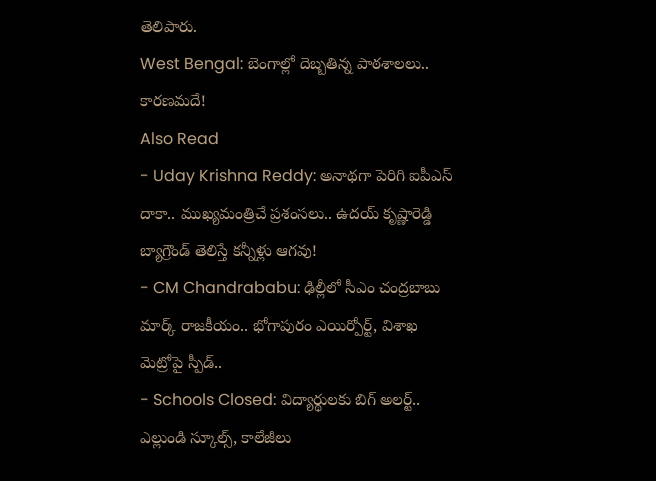తెలిపారు.
West Bengal: బెంగాల్లో దెబ్బతిన్న పాఠశాలలు.. కారణమదే!
Also Read
- Uday Krishna Reddy: అనాథగా పెరిగి ఐపీఎస్ దాకా.. ముఖ్యమంత్రిచే ప్రశంసలు.. ఉదయ్ కృష్ణారెడ్డి బ్యాగ్రౌండ్ తెలిస్తే కన్నీళ్లు ఆగవు!
- CM Chandrababu: ఢిల్లీలో సీఎం చంద్రబాబు మార్క్ రాజకీయం.. భోగాపురం ఎయిర్పోర్ట్, విశాఖ మెట్రోపై స్పీడ్..
- Schools Closed: విద్యార్థులకు బిగ్ అలర్ట్.. ఎల్లుండి స్కూల్స్, కాలేజీలు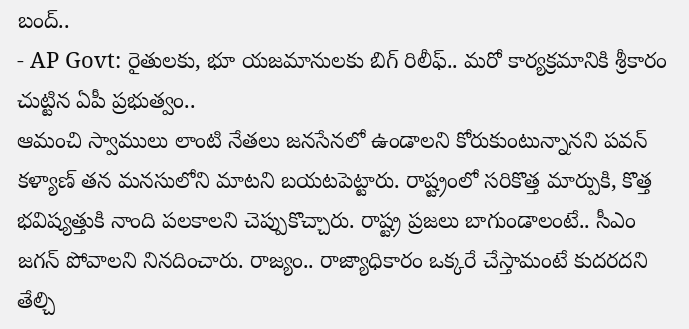బంద్..
- AP Govt: రైతులకు, భూ యజమానులకు బిగ్ రిలీఫ్.. మరో కార్యక్రమానికి శ్రీకారం చుట్టిన ఏపీ ప్రభుత్వం..
ఆమంచి స్వాములు లాంటి నేతలు జనసేనలో ఉండాలని కోరుకుంటున్నానని పవన్ కళ్యాణ్ తన మనసులోని మాటని బయటపెట్టారు. రాష్ట్రంలో సరికొత్త మార్పుకి, కొత్త భవిష్యత్తుకి నాంది పలకాలని చెప్పుకొచ్చారు. రాష్ట్ర ప్రజలు బాగుండాలంటే.. సీఎం జగన్ పోవాలని నినదించారు. రాజ్యం.. రాజ్యాధికారం ఒక్కరే చేస్తామంటే కుదరదని తేల్చి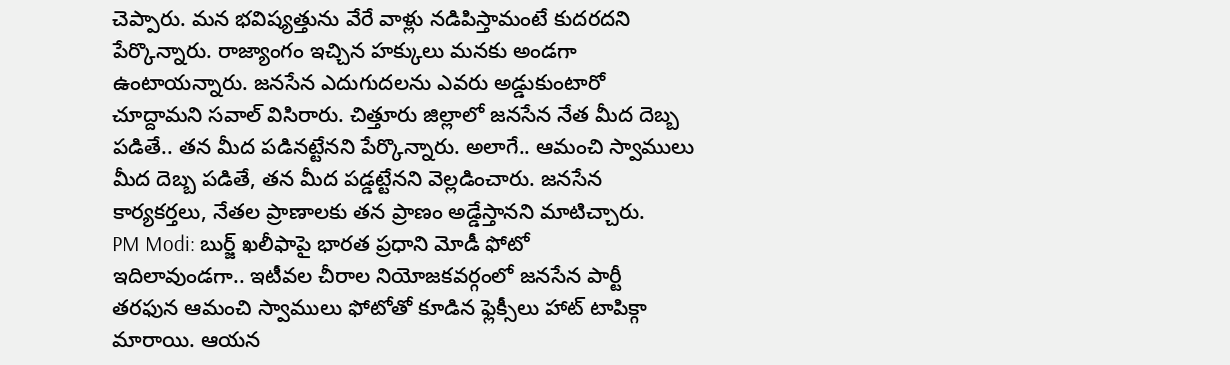చెప్పారు. మన భవిష్యత్తును వేరే వాళ్లు నడిపిస్తామంటే కుదరదని పేర్కొన్నారు. రాజ్యాంగం ఇచ్చిన హక్కులు మనకు అండగా ఉంటాయన్నారు. జనసేన ఎదుగుదలను ఎవరు అడ్డుకుంటారో చూద్దామని సవాల్ విసిరారు. చిత్తూరు జిల్లాలో జనసేన నేత మీద దెబ్బ పడితే.. తన మీద పడినట్టేనని పేర్కొన్నారు. అలాగే.. ఆమంచి స్వాములు మీద దెబ్బ పడితే, తన మీద పడ్డట్టేనని వెల్లడించారు. జనసేన కార్యకర్తలు, నేతల ప్రాణాలకు తన ప్రాణం అడ్డేస్తానని మాటిచ్చారు.
PM Modi: బుర్జ్ ఖలీఫాపై భారత ప్రధాని మోడీ ఫోటో
ఇదిలావుండగా.. ఇటీవల చీరాల నియోజకవర్గంలో జనసేన పార్టీ తరఫున ఆమంచి స్వాములు ఫోటోతో కూడిన ఫ్లెక్సీలు హాట్ టాపిక్గా మారాయి. ఆయన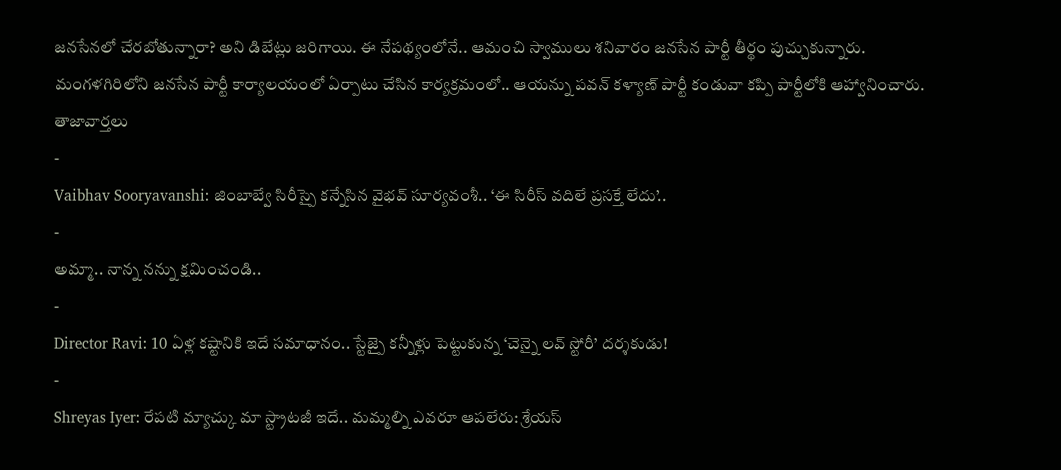జనసేనలో చేరబోతున్నారా? అని డిబేట్లు జరిగాయి. ఈ నేపథ్యంలోనే.. ఆమంచి స్వాములు శనివారం జనసేన పార్టీ తీర్థం పుచ్చుకున్నారు. మంగళగిరిలోని జనసేన పార్టీ కార్యాలయంలో ఏర్పాటు చేసిన కార్యక్రమంలో.. ఆయన్ను పవన్ కళ్యాణ్ పార్టీ కండువా కప్పి పార్టీలోకి ఆహ్వానించారు.
తాజావార్తలు
-
Vaibhav Sooryavanshi: జింబాబ్వే సిరీస్పై కన్నేసిన వైభవ్ సూర్యవంశీ.. ‘ఈ సిరీస్ వదిలే ప్రసక్తే లేదు’..
-
అమ్మా.. నాన్న నన్ను క్షమించండి..
-
Director Ravi: 10 ఏళ్ల కష్టానికి ఇదే సమాధానం.. స్టేజ్పై కన్నీళ్లు పెట్టుకున్న ‘చెన్నై లవ్ స్టోరీ’ దర్శకుడు!
-
Shreyas Iyer: రేపటి మ్యాచ్కు మా స్ట్రాటజీ ఇదే.. మమ్మల్ని ఎవరూ ఆపలేరు: శ్రేయస్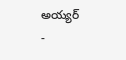అయ్యర్
-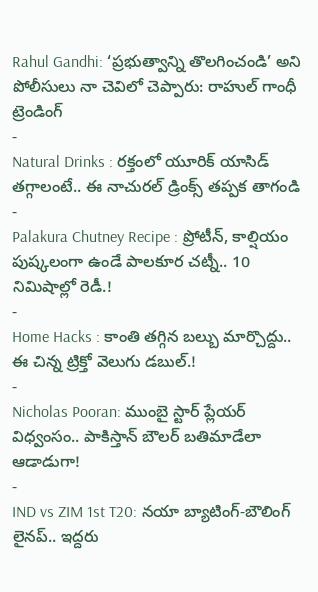Rahul Gandhi: ‘ప్రభుత్వాన్ని తొలగించండి’ అని పోలీసులు నా చెవిలో చెప్పారు: రాహుల్ గాంధీ
ట్రెండింగ్
-
Natural Drinks : రక్తంలో యూరిక్ యాసిడ్ తగ్గాలంటే.. ఈ నాచురల్ డ్రింక్స్ తప్పక తాగండి
-
Palakura Chutney Recipe : ప్రోటీన్, కాల్షియం పుష్కలంగా ఉండే పాలకూర చట్నీ.. 10 నిమిషాల్లో రెడీ.!
-
Home Hacks : కాంతి తగ్గిన బల్బు మార్చొద్దు.. ఈ చిన్న ట్రిక్తో వెలుగు డబుల్.!
-
Nicholas Pooran: ముంబై స్టార్ ప్లేయర్ విధ్వంసం.. పాకిస్తాన్ బౌలర్ బతిమాడేలా ఆడాడుగా!
-
IND vs ZIM 1st T20: నయా బ్యాటింగ్-బౌలింగ్ లైనప్.. ఇద్దరు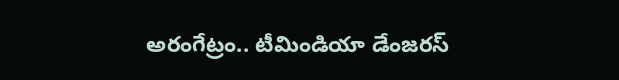అరంగేట్రం.. టీమిండియా డేంజరస్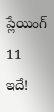ప్లేయింగ్ 11 ఇదే!